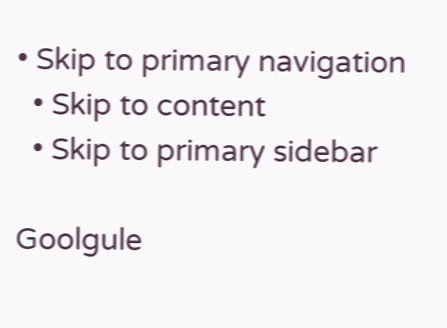• Skip to primary navigation
  • Skip to content
  • Skip to primary sidebar

Goolgule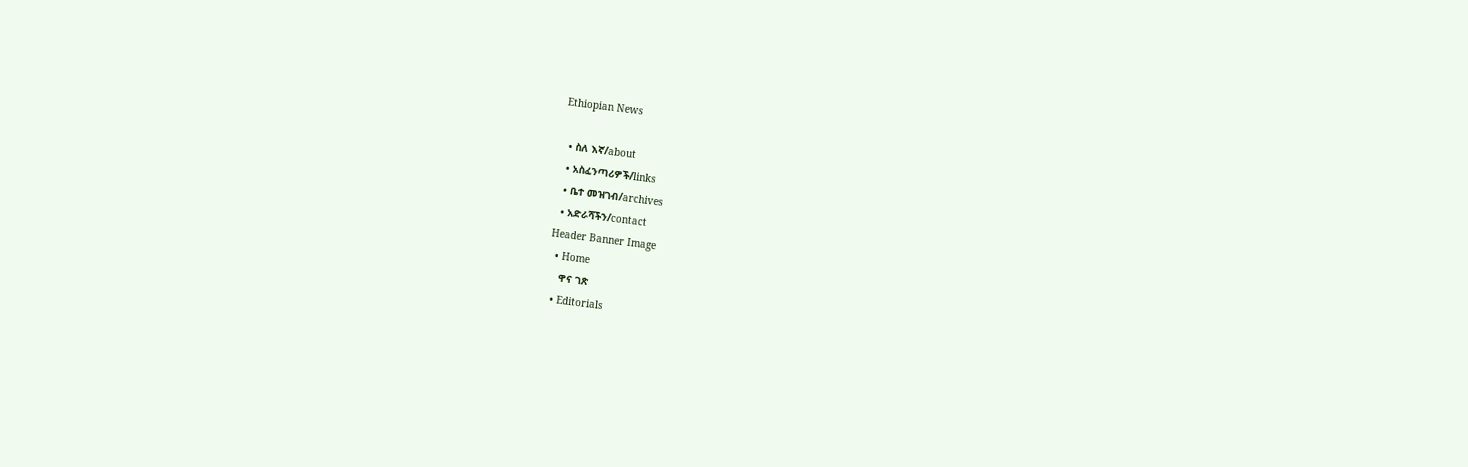Ethiopian News

  • ስለ እኛ/about
  • አስፈንጣሪዎች/links
  • ቤተ መዝገብ/archives
  • አድራሻችን/contact
Header Banner Image
  • Home
    ዋና ገጽ
  • Editorials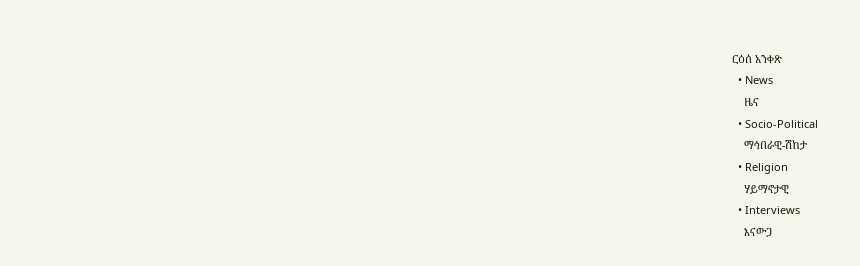ርዕሰ አንቀጽ
  • News
    ዜና
  • Socio-Political
    ማኅበራዊ-ሽከታ
  • Religion
    ሃይማኖታዊ
  • Interviews
    እናውጋ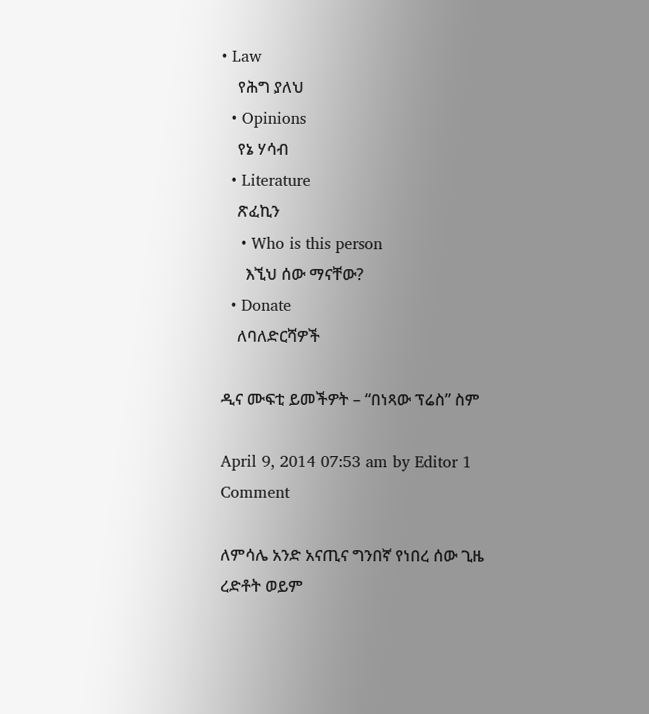• Law
    የሕግ ያለህ
  • Opinions
    የኔ ሃሳብ
  • Literature
    ጽፈኪን
    • Who is this person
      እኚህ ሰው ማናቸው?
  • Donate
    ለባለድርሻዎች

ዲና ሙፍቲ ይመችዎት – “በነጻው ፕሬስ” ስም

April 9, 2014 07:53 am by Editor 1 Comment

ለምሳሌ አንድ አናጢና ግንበኛ የነበረ ሰው ጊዜ ረድቶት ወይም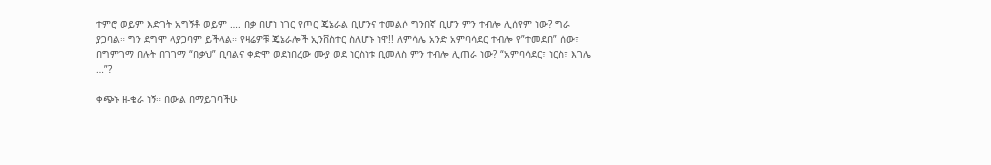ተምሮ ወይም እድገት አግኝቶ ወይም …. በቃ በሆነ ነገር የጦር ጄኔራል ቢሆንና ተመልሶ ግንበኛ ቢሆን ምን ተብሎ ሊሰየም ነው? ግራ ያጋባል። ግን ደግሞ ላያጋባም ይችላል። የዛሬዎቹ ጄኔራሎች ኢንቨስተር ስለሆኑ ነዋ!! ለምሳሌ አንድ አምባሳደር ተብሎ የ”ተመደበ” ሰው፣ በግምገማ በሉት በገገማ “በቃህ” ቢባልና ቀድሞ ወደነበረው ሙያ ወደ ነርስነቱ ቢመለስ ምን ተብሎ ሊጠራ ነው? “አምባሳደር፣ ነርስ፣ እገሌ …”?

ቀጭኑ ዘ-ቄራ ነኝ። በውል በማይገባችሁ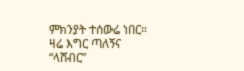ምክንያት ተሰውሬ ነበር። ዛሬ እግር ጣለኝና “ላሸብር”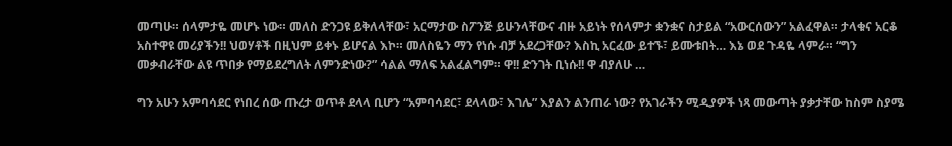መጣሁ። ሰላምታዬ መሆኑ ነው። መለስ ድንጋዩ ይቅለላቸው፣ አርማታው ስፖንጅ ይሁንላቸውና ብዙ አይነት የሰላምታ ቋንቋና ስታይል “አውርሰውን” አልፈዋል። ታላቁና አርቆ አስተዋዩ መሪያችን!! ህወሃቶች በዚህም ይቀኑ ይሆናል እኮ። መለስዬን ማን የነሱ ብቻ አደረጋቸው? እስኪ አርፈው ይተኙ፣ ይሙቱበት… እኔ ወደ ጉዳዬ ላምራ። “ግን መቃብራቸው ልዩ ጥበቃ የማይደረግለት ለምንድነው?” ሳልል ማለፍ አልፈልግም። ዋ!! ድንገት ቢነሱ!! ዋ ብያለሁ …

ግን አሁን አምባሳደር የነበረ ሰው ጡረታ ወጥቶ ደላላ ቢሆን “አምባሳደር፣ ደላላው፣ እገሌ” እያልን ልንጠራ ነው? የአገራችን ሚዲያዎች ነጻ መውጣት ያቃታቸው ከስም ስያሜ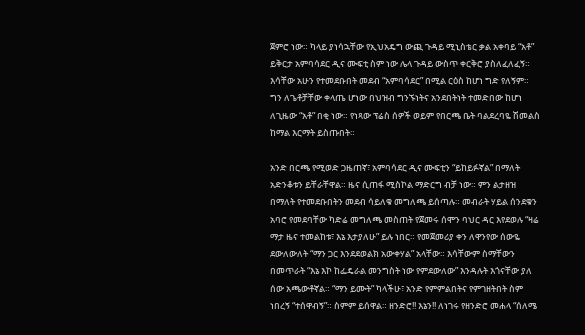ጀምሮ ነው። ካላይ ያነሳኋቸው የኢህአዴግ ውጪ ጉዳይ ሚኒስቴር ቃል አቀባይ “አቶ” ይቅርታ አምባሳደር ዲና ሙፍቲ ስም ነው ሌላ ጉዳይ ውስጥ ቀርቅሮ ያስለፈለፈኝ። እሳቸው አሁን የተመደቡበት መደብ “አምባሳደር” በሚል ርዕስ ከሆነ ግድ የለኝም። ግን ለጌቶቻቸው ቀላጤ ሆነው በህዝብ ግንኙነትና አንደበትነት ተመድበው ከሆነ ለጊዜው “አቶ” በቂ ነው። የነጻው ፕሬስ ሰዎች ወይም የበርጫ ቤት ባልደረባዬ ሽመልስ ከማል እርማት ይስጡበት።

አንድ በርጫ የሚወድ ጋዜጠኛ፣ አምባሳደር ዲና ሙፍቲን “ይከይፉኛል” በማለት አድንቆቱን ይቸራቸዋል። ዜና ሲጠፋ ሚስኮል ማድርግ ብቻ ነው። ምን ልታዘዝ በማለት የተመደቡበትን መደብ ሳይለቁ መግለጫ ይሰጣሉ። መብራት ሃይል ሰንደቁን አባሮ የመደባቸው ካድሬ መግለጫ መስጠት የጀመሩ ሰሞን ባህር ዳር እየደወሉ “ዛሬ ማታ ዜና ተመልከቱ፣ እኔ እታያለሁ” ይሉ ነበር። የመጀመሪያ ቀን ለዋንየው ሰውዬ ደውለውለት “ማን ጋር እንደደወልክ አውቀሃል” አላቸው። እሳቸውም ስማቸውን በመጥራት “እኔ እኮ ከፌዴራል መንግስት ነው የምደውለው” እንዳሉት እጎናቸው ያለ ሰው አጫውቶኛል። “ማን ይሙት” ካላችሁ፣ አንድ የምምልበትና የምገዘትበት ስም ነበረኝ “ተሰዋብኝ”። ስምም ይሰዋል። ዘንድሮ!! እኔን!! ለነገሩ የዘንድሮ መሐላ “ሰለሜ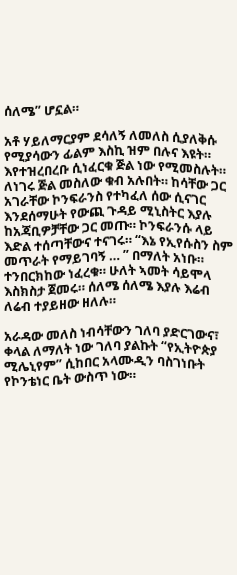ሰለሜ” ሆኗል።

አቶ ሃይለማርያም ደሳለኝ ለመለስ ሲያለቅሱ የሚያሳውን ፊልም እስኪ ዝም በሉና እዩት። እየተዝረበረቡ ሲነፈርቁ ጅል ነው የሚመስሉት። ለነገሩ ጅል መስለው ቁብ አሉበት። ከሳቸው ጋር አገራቸው ኮንፍራንስ የተካፈለ ሰው ሲናገር እንደሰማሁት የውጪ ጉዳይ ሚኒስትር እያሉ ከአጃቢዎቻቸው ጋር መጡ። ኮንፍራንሱ ላይ እድል ተሰጣቸውና ተናገሩ። “እኔ የኢየሱስን ስም መጥራት የማይገባኝ … ” በማለት አነቡ። ተንበርክከው ነፈረቁ። ሁለት ኣመት ሳይሞላ እስክስታ ጀመሩ። ሰለሜ ሰለሜ እያሉ እሬብ ለሬብ ተያይዘው ዘለሉ።

አራዳው መለስ ነብሳቸውን ገለባ ያድርገውና፣ ቀላል ለማለት ነው ገለባ ያልኩት “የኢትዮጵያ ሚሌኒየም” ሲከበር አላሙዲን ባስገነቡት የኮንቴነር ቤት ውስጥ ነው።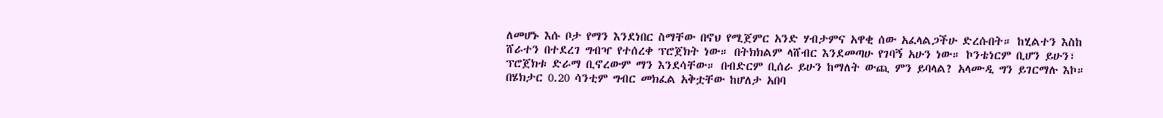ለመሆኑ እሱ ቦታ የማን እንደነበር ስማቸው በኖህ የሚጀምር አንድ ሃብታምና አዋቂ ሰው አፈላልጋችሁ ድረሱበት። ከሂልተን እስከ ሸራተን በተደረገ ግብዣ የተሰረቀ ፕሮጀክት ነው። በትክክልም ላሸብር እንደመጣሁ የገባኝ አሁን ነው። ኮንቴነርም ቢሆን ይሁን፣ ፕሮጀክቱ ድራማ ቢኖረውም ማን እንደሳቸው። በብድርም ቢሰራ ይሁን ከማለት ውጪ ምን ይባላል? አላሙዲ ግን ይገርማሉ እኮ። በሄክታር 0.20 ሳንቲም ግብር መክፈል አቅቷቸው ከሆለታ አበባ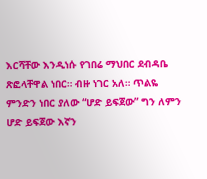እርሻቸው እንዲነሱ የገበሬ ማህበር ደብዳቤ ጽፎላቸዋል ነበር። ብዙ ነገር አለ። ጥልዬ ምንድን ነበር ያለው “ሆድ ይፍጀው” ግን ለምን ሆድ ይፍጀው እኛን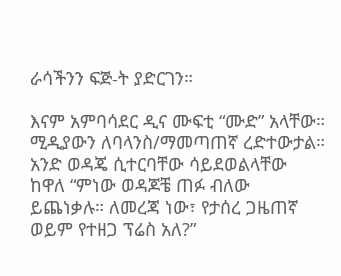ራሳችንን ፍጅ-ት ያድርገን።

እናም አምባሳደር ዲና ሙፍቲ “ሙድ” አላቸው። ሚዲያውን ለባላንስ/ማመጣጠኛ ረድተውታል። አንድ ወዳጄ ሲተርባቸው ሳይደወልላቸው ከዋለ “ምነው ወዳጆቼ ጠፉ ብለው ይጨነቃሉ። ለመረጃ ነው፣ የታሰረ ጋዜጠኛ ወይም የተዘጋ ፕሬስ አለ?”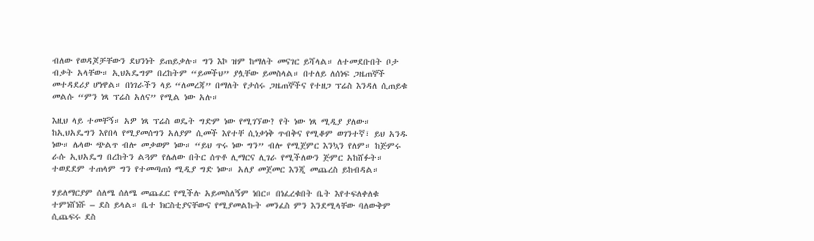ብለው የወዳጆቻቸውን ደህንነት ይጠይቃሉ። ግን እኮ ዝም ከማለት መናገር ይሻላል። ለተመደቡበት ቦታ ብቃት አላቸው። ኢህአዴግም በረከትም “ይመችህ” ያሏቸው ይመስላል። በተለይ ለሰነፍ ጋዜጠኞች መተዳደሪያ ሆነዋል። በነገራችን ላይ “ለመረጃ” በማለት የታሰሩ ጋዜጠኞችና የተዘጋ ፕሬስ እንዳለ ሲጠይቁ መልሱ “ምን ነጻ ፕሬስ አለና” የሚል ነው አሉ።

እዚህ ላይ ተመቸኝ። አዎ ነጻ ፕሬስ ወዴት ግድም ነው የሚገኘው? የት ነው ነጻ ሚዲያ ያለው። ከኢህአዴግን እየበላ የሚያመሰግን አለያም ሲመች እየተቸ ሲነቃነቅ ጥብቅና የሚቆም ወገንተኛ፣ ይህ አንዱ ነው። ሌላው ጭልጥ ብሎ መቃወም ነው። “ይህ ጥሩ ነው ግን” ብሎ የሚጀምር እንኳን የለም። ከጅምሩ ራሱ ኢህአዴግ በረከትን ልጓም የሌለው በትር ሰጥቶ ሊማርና ሊገራ የሚችለውን ጅምር አከሸፉት። ተወደደም ተጠላም ግን የተመጣጠነ ሚዲያ ግድ ነው። አለያ መጀመር እንጂ መጨረስ ይከብዳል።

ሃይለማርያም ሰለሜ ሰለሜ መጨፈር የሚችሉ አይመስለኝም ነበር። በነፈረቁበት ቤት እየተፍለቀለቁ ተምነሸነሹ – ደስ ይላል። ቤተ ክርስቲያናቸውና የሚያመልኩት መንፈስ ምን እንደሚላቸው ባለውቅም ሲጨፍሩ ደስ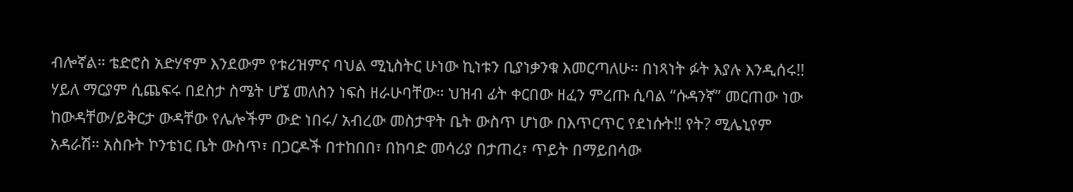ብሎኛል። ቴድሮስ አድሃኖም እንደውም የቱሪዝምና ባህል ሚኒስትር ሁነው ኪነቱን ቢያነቃንቁ እመርጣለሁ። በነጻነት ፉት እያሉ እንዲሰሩ!! ሃይለ ማርያም ሲጨፍሩ በደስታ ስሜት ሆኜ መለስን ነፍስ ዘራሁባቸው። ህዝብ ፊት ቀርበው ዘፈን ምረጡ ሲባል “ሱዳንኛ” መርጠው ነው ከውዳቸው/ይቅርታ ውዳቸው የሌሎችም ውድ ነበሩ/ አብረው መስታዋት ቤት ውስጥ ሆነው በእጥርጥር የደነሱት!! የት? ሚሌኒየም አዳራሽ። አስቡት ኮንቴነር ቤት ውስጥ፣ በጋርዶች በተከበበ፣ በከባድ መሳሪያ በታጠረ፣ ጥይት በማይበሳው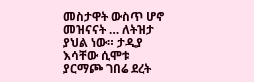መስታዋት ውስጥ ሆኖ መዝናናት … ለትዝታ ያህል ነው። ታዲያ እሳቸው ሲሞቱ ያርማጮ ገበሬ ደረት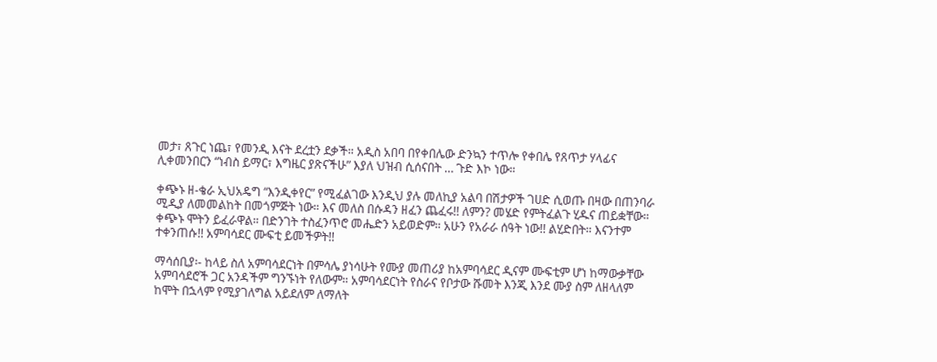መታ፣ ጸጉር ነጨ፣ የመንዲ እናት ደረቷን ደቃች። አዲስ አበባ በየቀበሌው ድንኳን ተጥሎ የቀበሌ የጸጥታ ሃላፊና ሊቀመንበርን “ነብስ ይማር፣ እግዜር ያጽናችሁ” እያለ ህዝብ ሲሰናበት … ጉድ እኮ ነው።

ቀጭኑ ዘ-ቄራ ኢህአዴግ “እንዲቀየር” የሚፈልገው እንዲህ ያሉ መለኪያ አልባ በሽታዎች ገሀድ ሲወጡ በዛው በጠንባራ ሚዲያ ለመመልከት በመጎምጅት ነው። እና መለስ በሱዳን ዘፈን ጨፈሩ!! ለምን? መሄድ የምትፈልጉ ሂዱና ጠይቋቸው። ቀጭኑ ሞትን ይፈራዋል። በድንገት ተስፈንጥሮ መሔድን አይወድም። አሁን የአራራ ሰዓት ነው!! ልሂድበት። እናንተም ተቀንጠሱ!! አምባሳደር ሙፍቲ ይመችዎት!!

ማሳሰቢያ፡- ከላይ ስለ አምባሳደርነት በምሳሌ ያነሳሁት የሙያ መጠሪያ ከአምባሳደር ዲናም ሙፍቲም ሆነ ከማውቃቸው አምባሳደሮች ጋር አንዳችም ግንኙነት የለውም። አምባሳደርነት የስራና የቦታው ሹመት እንጂ እንደ ሙያ ስም ለዘላለም ከሞት በኋላም የሚያገለግል አይደለም ለማለት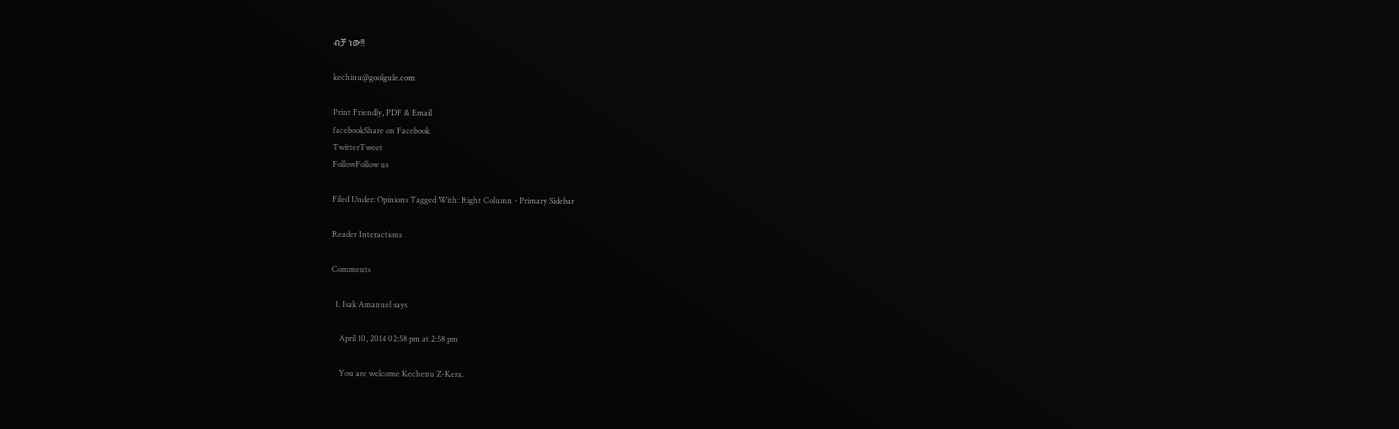ብቻ ነው!!

kechinu@goolgule.com

Print Friendly, PDF & Email
facebookShare on Facebook
TwitterTweet
FollowFollow us

Filed Under: Opinions Tagged With: Right Column - Primary Sidebar

Reader Interactions

Comments

  1. Isak Amanuel says

    April 10, 2014 02:58 pm at 2:58 pm

    You are welcome Kechenu Z-Kera.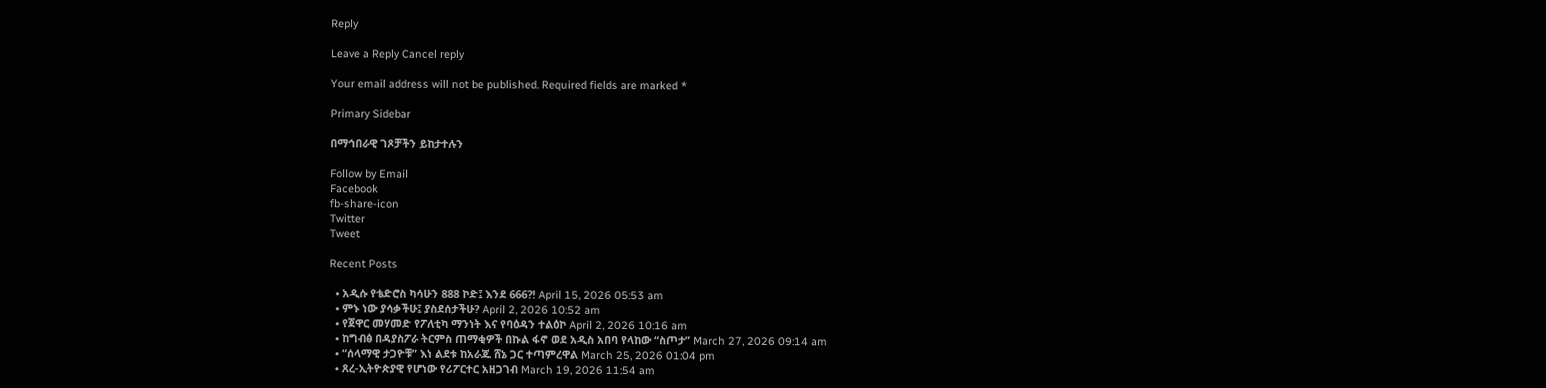Reply

Leave a Reply Cancel reply

Your email address will not be published. Required fields are marked *

Primary Sidebar

በማኅበራዊ ገጾቻችን ይከታተሉን

Follow by Email
Facebook
fb-share-icon
Twitter
Tweet

Recent Posts

  • አዲሱ የቴድሮስ ካሳሁን 888 ኮድ፤ እንደ 666?! April 15, 2026 05:53 am
  • ምኑ ነው ያሳቃችሁ፤ ያስደሰታችሁ? April 2, 2026 10:52 am
  • የጀዋር መሃመድ የፖለቲካ ማንነት እና የባዕዳን ተልዕኮ April 2, 2026 10:16 am
  • ከግብፅ በዳያስፖራ ትርምስ ጠማቂዎች በኩል ፋኖ ወደ አዲስ አበባ የላከው “ስጦታ” March 27, 2026 09:14 am
  • “ሰላማዊ ታጋዮቹ” እነ ልደቱ ከአራጁ ሸኔ ጋር ተጣምረዋል March 25, 2026 01:04 pm
  • ጸረ-ኢትዮጵያዊ የሆነው የሪፖርተር አዘጋገብ March 19, 2026 11:54 am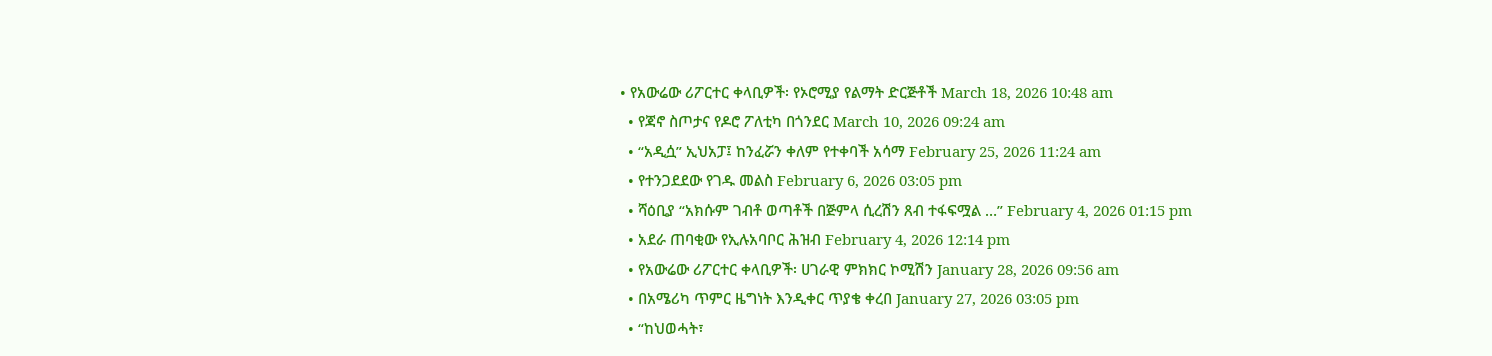• የአውሬው ሪፖርተር ቀላቢዎች፡ የኦሮሚያ የልማት ድርጅቶች March 18, 2026 10:48 am
  • የጃኖ ስጦታና የዶሮ ፖለቲካ በጎንደር March 10, 2026 09:24 am
  • “አዲሷ” ኢህአፓ፤ ከንፈሯን ቀለም የተቀባች አሳማ February 25, 2026 11:24 am
  • የተንጋደደው የገዱ መልስ February 6, 2026 03:05 pm
  • ሻዕቢያ “አክሱም ገብቶ ወጣቶች በጅምላ ሲረሽን ጸብ ተፋፍሟል …” February 4, 2026 01:15 pm
  • አደራ ጠባቂው የኢሉአባቦር ሕዝብ February 4, 2026 12:14 pm
  • የአውሬው ሪፖርተር ቀላቢዎች፡ ሀገራዊ ምክክር ኮሚሽን January 28, 2026 09:56 am
  • በአሜሪካ ጥምር ዜግነት እንዲቀር ጥያቄ ቀረበ January 27, 2026 03:05 pm
  • “ከህወሓት፣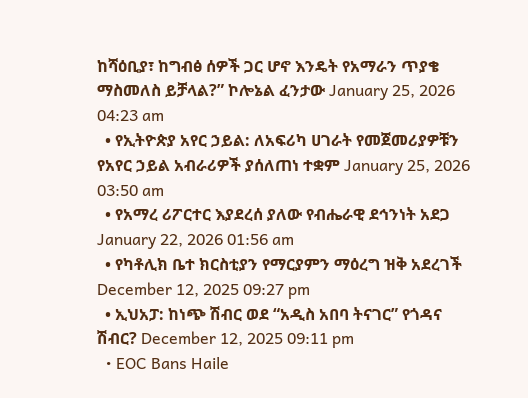ከሻዕቢያ፣ ከግብፅ ሰዎች ጋር ሆኖ እንዴት የአማራን ጥያቄ ማስመለስ ይቻላል?” ኮሎኔል ፈንታው January 25, 2026 04:23 am
  • የኢትዮጵያ አየር ኃይል: ለአፍሪካ ሀገራት የመጀመሪያዎቹን የአየር ኃይል አብራሪዎች ያሰለጠነ ተቋም January 25, 2026 03:50 am
  • የአማረ ሪፖርተር እያደረሰ ያለው የብሔራዊ ደኅንነት አደጋ January 22, 2026 01:56 am
  • የካቶሊክ ቤተ ክርስቲያን የማርያምን ማዕረግ ዝቅ አደረገች December 12, 2025 09:27 pm
  • ኢህአፓ: ከነጭ ሽብር ወደ “አዲስ አበባ ትናገር” የጎዳና ሽብር? December 12, 2025 09:11 pm
  • EOC Bans Haile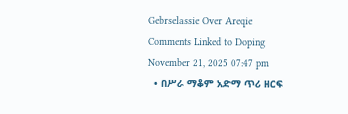Gebrselassie Over Areqie Comments Linked to Doping November 21, 2025 07:47 pm
  • በሥራ ማቆም አድማ ጥሪ ዘርፍ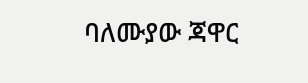ባለሙያው ጃዋር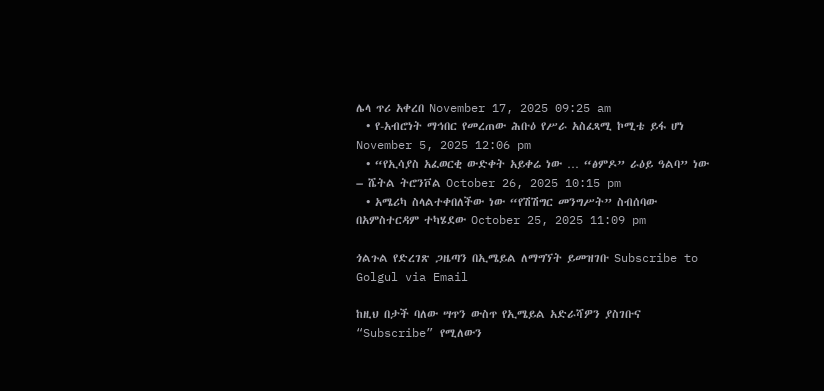ሌላ ጥሪ አቀረበ November 17, 2025 09:25 am
  • የ-አብሮነት ማኅበር የመረጠው ሕቡዕ የሥራ አስፈጻሚ ኮሚቴ ይፋ ሆነ November 5, 2025 12:06 pm
  • “የኢሳያስ አፈወርቂ ውድቀት አይቀሬ ነው … “ፅምዶ” ራዕይ ዓልባ” ነው – ሼትል ትሮንቮል October 26, 2025 10:15 pm
  • አሜሪካ ስላልተቀበለችው ነው “የሽሽግር መንግሥት” ስብሰባው በአምስተርዳም ተካሄደው October 25, 2025 11:09 pm

ጎልጉል የድረገጽ ጋዜጣን በኢሜይል ለማግኘት ይመዝገቡ Subscribe to Golgul via Email

ከዚህ በታች ባለው ሣጥን ውስጥ የኢሜይል አድራሻዎን ያስገቡና “Subscribe” የሚለውን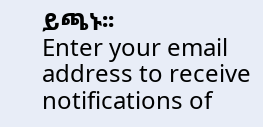ይጫኑ፡፡
Enter your email address to receive notifications of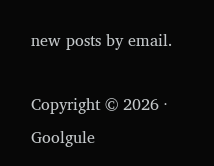new posts by email.

Copyright © 2026 · Goolgule